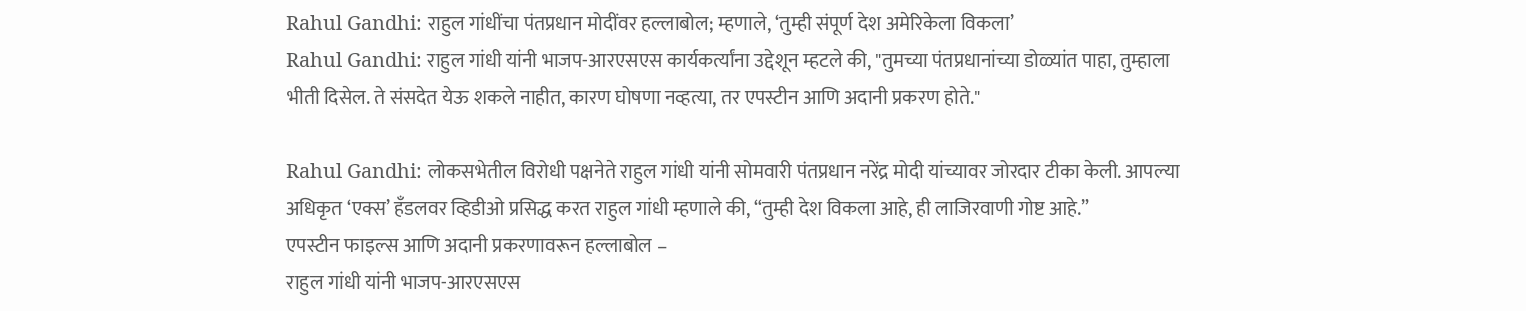Rahul Gandhi: राहुल गांधींचा पंतप्रधान मोदींवर हल्लाबोल; म्हणाले, ‘तुम्ही संपूर्ण देश अमेरिकेला विकला’
Rahul Gandhi: राहुल गांधी यांनी भाजप-आरएसएस कार्यकर्त्यांना उद्देशून म्हटले की, "तुमच्या पंतप्रधानांच्या डोळ्यांत पाहा, तुम्हाला भीती दिसेल. ते संसदेत येऊ शकले नाहीत, कारण घोषणा नव्हत्या, तर एपस्टीन आणि अदानी प्रकरण होते."

Rahul Gandhi: लोकसभेतील विरोधी पक्षनेते राहुल गांधी यांनी सोमवारी पंतप्रधान नरेंद्र मोदी यांच्यावर जोरदार टीका केली. आपल्या अधिकृत ‘एक्स’ हँडलवर व्हिडीओ प्रसिद्ध करत राहुल गांधी म्हणाले की, “तुम्ही देश विकला आहे, ही लाजिरवाणी गोष्ट आहे.”
एपस्टीन फाइल्स आणि अदानी प्रकरणावरून हल्लाबोल –
राहुल गांधी यांनी भाजप-आरएसएस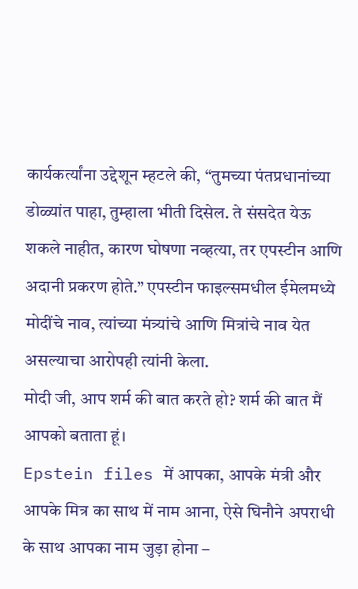कार्यकर्त्यांना उद्देशून म्हटले की, “तुमच्या पंतप्रधानांच्या डोळ्यांत पाहा, तुम्हाला भीती दिसेल. ते संसदेत येऊ शकले नाहीत, कारण घोषणा नव्हत्या, तर एपस्टीन आणि अदानी प्रकरण होते.” एपस्टीन फाइल्समधील ईमेलमध्ये मोदींचे नाव, त्यांच्या मंत्र्यांचे आणि मित्रांचे नाव येत असल्याचा आरोपही त्यांनी केला.
मोदी जी, आप शर्म की बात करते हो? शर्म की बात मैं आपको बताता हूं।
Epstein files में आपका, आपके मंत्री और आपके मित्र का साथ में नाम आना, ऐसे घिनौने अपराधी के साथ आपका नाम जुड़ा होना –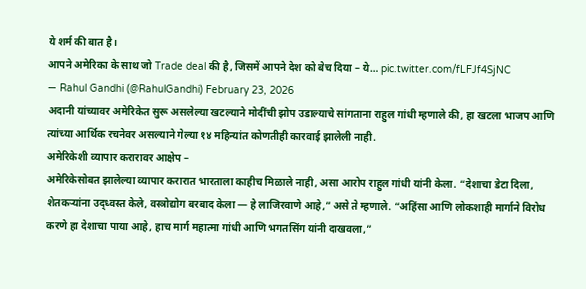ये शर्म की बात है।
आपने अमेरिका के साथ जो Trade deal की है, जिसमें आपने देश को बेच दिया – ये… pic.twitter.com/fLFJf4SjNC
— Rahul Gandhi (@RahulGandhi) February 23, 2026
अदानी यांच्यावर अमेरिकेत सुरू असलेल्या खटल्याने मोदींची झोप उडाल्याचे सांगताना राहुल गांधी म्हणाले की, हा खटला भाजप आणि त्यांच्या आर्थिक रचनेवर असल्याने गेल्या १४ महिन्यांत कोणतीही कारवाई झालेली नाही.
अमेरिकेशी व्यापार करारावर आक्षेप –
अमेरिकेसोबत झालेल्या व्यापार करारात भारताला काहीच मिळाले नाही, असा आरोप राहुल गांधी यांनी केला. “देशाचा डेटा दिला, शेतकऱ्यांना उद्ध्वस्त केले, वस्त्रोद्योग बरबाद केला — हे लाजिरवाणे आहे,” असे ते म्हणाले. “अहिंसा आणि लोकशाही मार्गाने विरोध करणे हा देशाचा पाया आहे, हाच मार्ग महात्मा गांधी आणि भगतसिंग यांनी दाखवला,”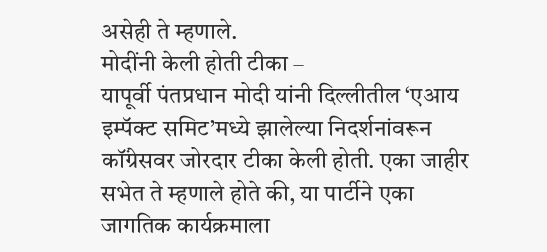असेही ते म्हणाले.
मोदींनी केली होती टीका –
यापूर्वी पंतप्रधान मोदी यांनी दिल्लीतील ‘एआय इम्पॅक्ट समिट’मध्ये झालेल्या निदर्शनांवरून कॉंग्रेसवर जोरदार टीका केली होती. एका जाहीर सभेत ते म्हणाले होते की, या पार्टीने एका जागतिक कार्यक्रमाला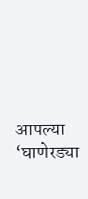आपल्या ‘घाणेरड्या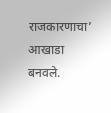राजकारणाचा’ आखाडा बनवले.